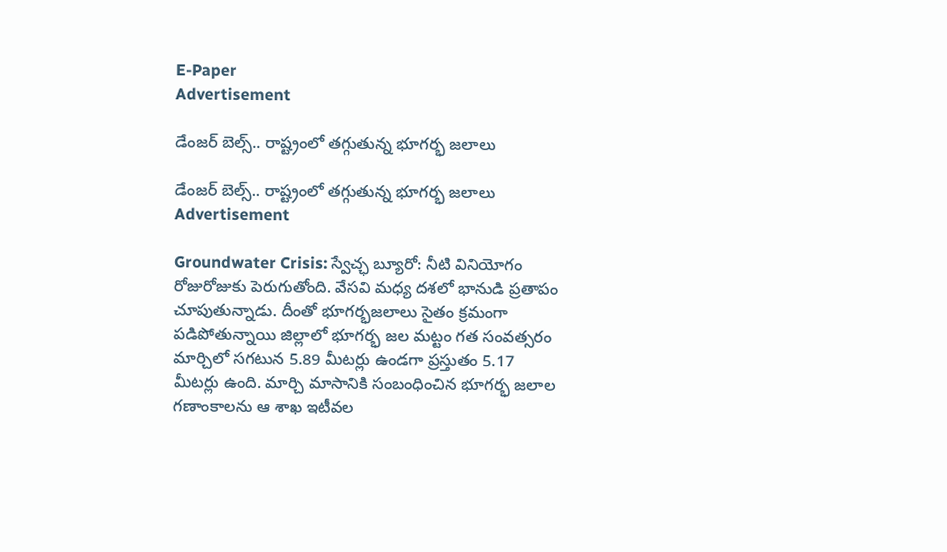E-Paper
Advertisement

డేంజర్ బెల్స్.. రాష్ట్రంలో తగ్గుతున్న భూగర్భ జలాలు

డేంజర్ బెల్స్.. రాష్ట్రంలో తగ్గుతున్న భూగర్భ జలాలు
Advertisement

Groundwater Crisis: స్వేచ్ఛ బ్యూరో: నీటి వినియోగం రోజురోజుకు పెరుగుతోంది. వేసవి మధ్య దశలో భానుడి ప్రతాపం చూపుతున్నాడు. దీంతో భూగర్భజలాలు సైతం క్రమంగా పడిపోతున్నాయి జిల్లాలో భూగర్భ జల మట్టం గత సంవత్సరం మార్చిలో సగటున 5.89 మీటర్లు ఉండగా ప్రస్తుతం 5.17 మీటర్లు ఉంది. మార్చి మాసానికి సంబంధించిన భూగర్భ జలాల గణాంకాలను ఆ శాఖ ఇటీవల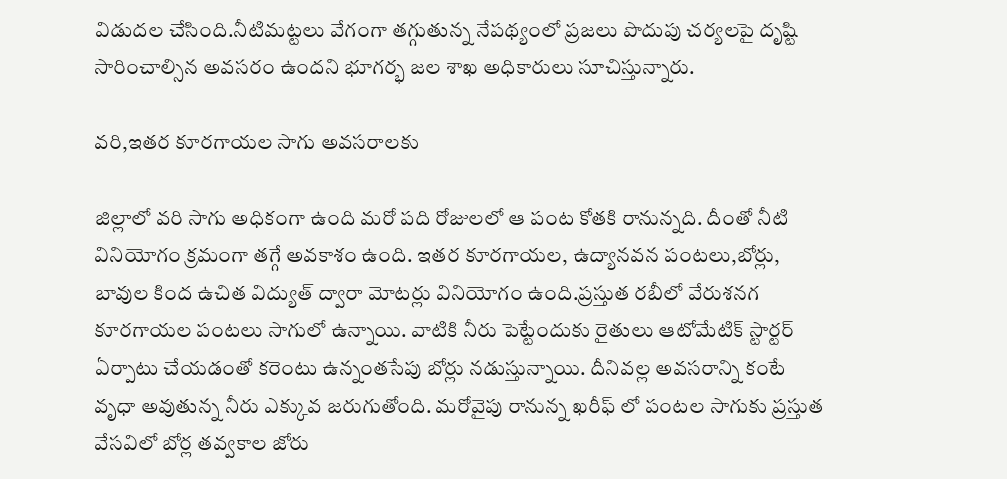విడుదల చేసింది.నీటిమట్టలు వేగంగా తగ్గుతున్న నేపథ్యంలో ప్రజలు పొదుపు చర్యలపై దృష్టి సారించాల్సిన అవసరం ఉందని భూగర్భ జల శాఖ అధికారులు సూచిస్తున్నారు.

వరి,ఇతర కూరగాయల సాగు అవసరాలకు

జిల్లాలో వరి సాగు అధికంగా ఉంది మరో పది రోజులలో ఆ పంట కోతకి రానున్నది. దీంతో నీటి వినియోగం క్రమంగా తగ్గే అవకాశం ఉంది. ఇతర కూరగాయల, ఉద్యానవన పంటలు,బోర్లు, బావుల కింద ఉచిత విద్యుత్ ద్వారా మోటర్లు వినియోగం ఉంది.ప్రస్తుత రబీలో వేరుశనగ కూరగాయల పంటలు సాగులో ఉన్నాయి. వాటికి నీరు పెట్టేందుకు రైతులు ఆటోమేటిక్ స్టార్టర్ ఏర్పాటు చేయడంతో కరెంటు ఉన్నంతసేపు బోర్లు నడుస్తున్నాయి. దీనివల్ల అవసరాన్ని కంటే వృధా అవుతున్న నీరు ఎక్కువ జరుగుతోంది. మరోవైపు రానున్న ఖరీఫ్ లో పంటల సాగుకు ప్రస్తుత వేసవిలో బోర్ల తవ్వకాల జోరు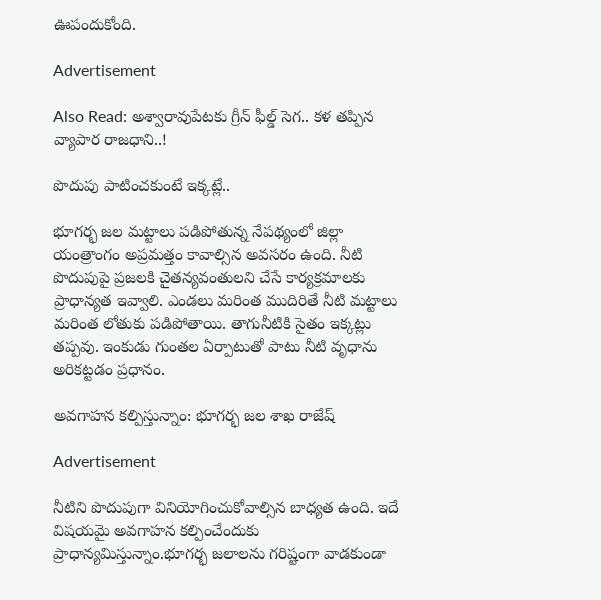ఊపందుకోంది.

Advertisement

Also Read: అశ్వారావుపేటకు గ్రీన్ ఫీల్డ్ సెగ.. కళ తప్పిన వ్యాపార రాజధాని..!

పొదుపు పాటించకుంటే ఇక్కట్లే..

భూగర్భ జల మట్టాలు పడిపోతున్న నేపథ్యంలో జిల్లా యంత్రాంగం అప్రమత్తం కావాల్సిన అవసరం ఉంది. నీటి పొదుపుపై ప్రజలకి చైతన్యవంతులని చేసే కార్యక్రమాలకు ప్రాధాన్యత ఇవ్వాలి. ఎండలు మరింత ముదిరితే నీటి మట్టాలు మరింత లోతుకు పడిపోతాయి. తాగునీటికి సైతం ఇక్కట్లు తప్పవు. ఇంకుడు గుంతల ఏర్పాటుతో పాటు నీటి వృధాను అరికట్టడం ప్రధానం.

అవగాహన కల్పిస్తున్నాం: భూగర్భ జల శాఖ రాజేష్

Advertisement

నీటిని పొదుపుగా వినియోగించుకోవాల్సిన బాధ్యత ఉంది. ఇదే విషయమై అవగాహన కల్పించేందుకు ప్రాధాన్యమిస్తున్నాం.భూగర్భ జలాలను గరిష్టంగా వాడకుండా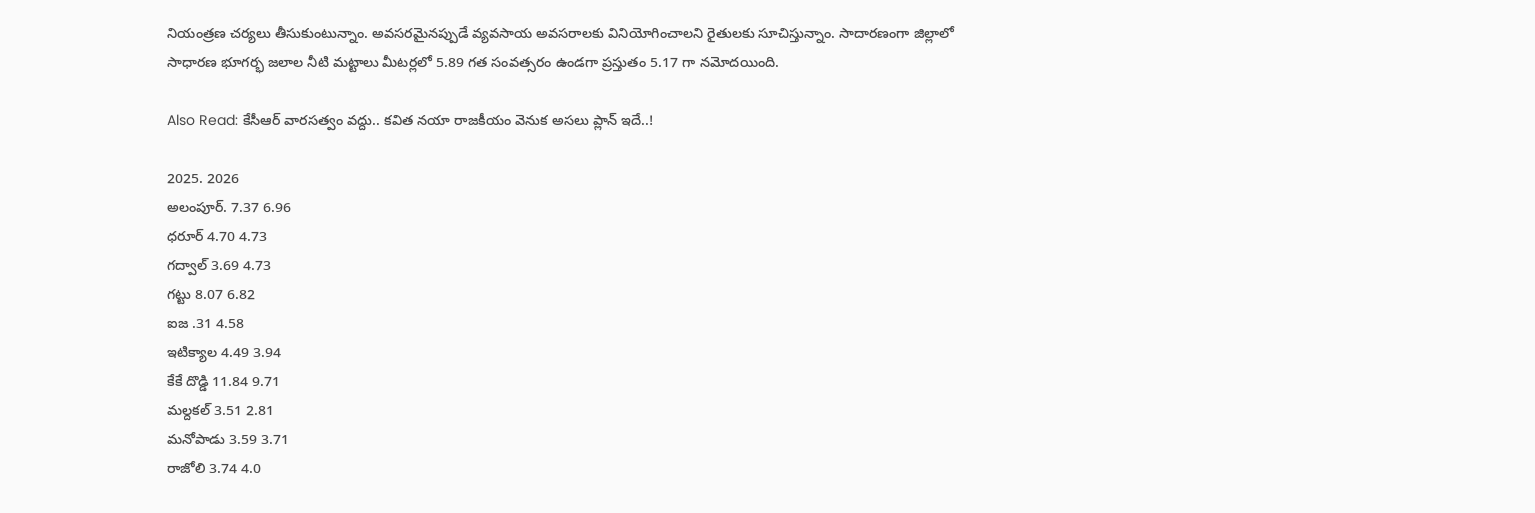నియంత్రణ చర్యలు తీసుకుంటున్నాం. అవసరమైనప్పుడే వ్యవసాయ అవసరాలకు వినియోగించాలని రైతులకు సూచిస్తున్నాం. సాదారణంగా జిల్లాలో సాధారణ భూగర్భ జలాల నీటి మట్టాలు మీటర్లలో 5.89 గత సంవత్సరం ఉండగా ప్రస్తుతం 5.17 గా నమోదయింది.

Also Read: కేసీఆర్ వారసత్వం వద్దు.. కవిత నయా రాజకీయం వెనుక అసలు ప్లాన్ ఇదే..!

2025. 2026
అలంపూర్. 7.37 6.96
ధరూర్ 4.70 4.73
గద్వాల్ 3.69 4.73
గట్టు 8.07 6.82
ఐజ .31 4.58
ఇటిక్యాల 4.49 3.94
కేకే దొడ్డి 11.84 9.71
మల్దకల్ 3.51 2.81
మనోపాడు 3.59 3.71
రాజోలి 3.74 4.0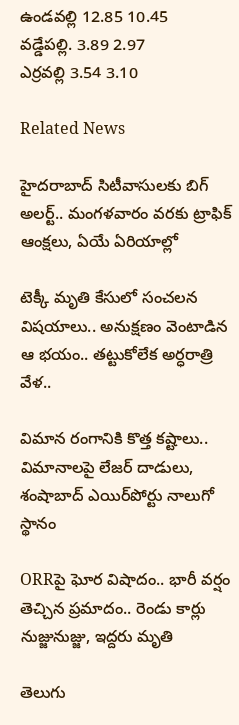ఉండవల్లి 12.85 10.45
వడ్డేపల్లి. 3.89 2.97
ఎర్రవల్లి 3.54 3.10

Related News

హైదరాబాద్ సిటీవాసులకు బిగ్ అలర్ట్.. మంగళవారం వరకు ట్రాఫిక్ ఆంక్షలు, ఏయే ఏరియాల్లో

టెక్కీ మృతి కేసులో సంచలన విషయాలు.. అనుక్షణం వెంటాడిన ఆ భయం.. తట్టుకోలేక అర్ధరాత్రి వేళ..

విమాన రంగానికి కొత్త కష్టాలు.. విమానాలపై లేజర్ దాడులు, శంషాబాద్ ఎయిర్‌పోర్టు నాలుగో స్థానం

ORRపై ఘోర విషాదం.. భారీ వర్షం తెచ్చిన ప్రమాదం.. రెండు కార్లు నుజ్జునుజ్జు, ఇద్దరు మృతి

తెలుగు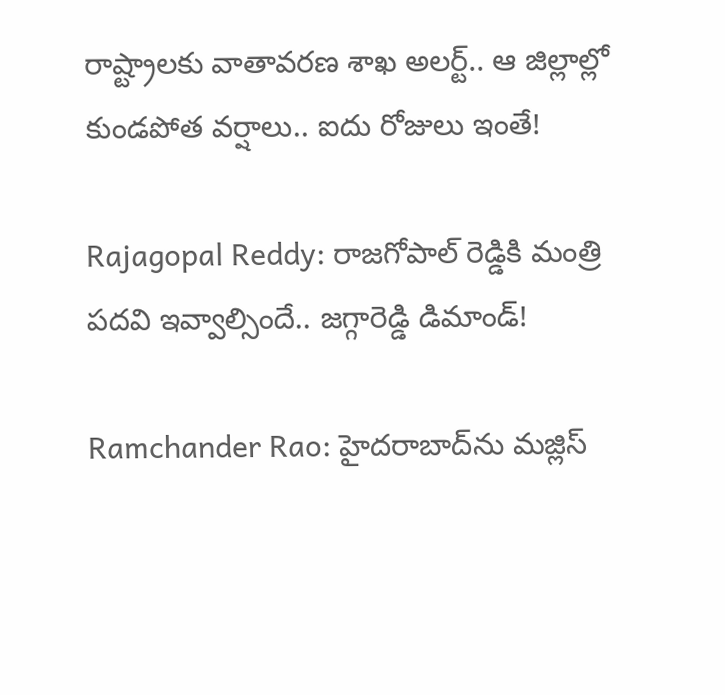రాష్ట్రాలకు వాతావరణ శాఖ అలర్ట్.. ఆ జిల్లాల్లో కుండపోత వర్షాలు.. ఐదు రోజులు ఇంతే!

Rajagopal Reddy: రాజగోపాల్ రెడ్డికి మంత్రి పదవి ఇవ్వాల్సిందే.. జగ్గారెడ్డి డిమాండ్!

Ramchander Rao: హైదరాబాద్‌ను మజ్లిస్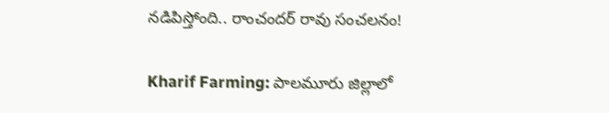నడిపిస్తోంది.. రాంచందర్ రావు సంచలనం!

Kharif Farming: పాలమూరు జిల్లాలో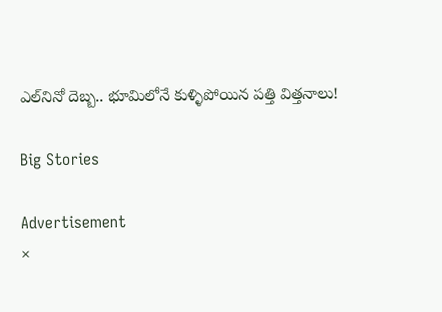ఎల్‌నినో దెబ్బ.. భూమిలోనే కుళ్ళిపోయిన పత్తి విత్తనాలు!

Big Stories

Advertisement
×